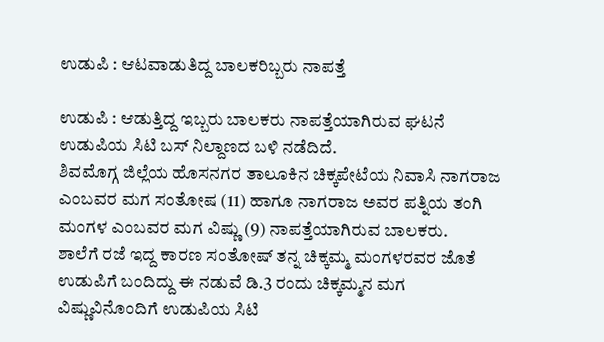ಉಡುಪಿ : ಆಟವಾಡುತಿದ್ದ ಬಾಲಕರಿಬ್ಬರು ನಾಪತ್ತೆ

ಉಡುಪಿ : ಆಡುತ್ತಿದ್ದ ಇಬ್ಬರು ಬಾಲಕರು ನಾಪತ್ತೆಯಾಗಿರುವ ಘಟನೆ ಉಡುಪಿಯ ಸಿಟಿ ಬಸ್ ನಿಲ್ದಾಣದ ಬಳಿ ನಡೆದಿದೆ.
ಶಿವಮೊಗ್ಗ ಜಿಲ್ಲೆಯ ಹೊಸನಗರ ತಾಲೂಕಿನ ಚಿಕ್ಕಪೇಟೆಯ ನಿವಾಸಿ ನಾಗರಾಜ ಎಂಬವರ ಮಗ ಸಂತೋಷ (11) ಹಾಗೂ ನಾಗರಾಜ ಅವರ ಪತ್ನಿಯ ತಂಗಿ ಮಂಗಳ ಎಂಬವರ ಮಗ ವಿಷ್ಣು (9) ನಾಪತ್ತೆಯಾಗಿರುವ ಬಾಲಕರು.
ಶಾಲೆಗೆ ರಜೆ ಇದ್ದ ಕಾರಣ ಸಂತೋಷ್ ತನ್ನ ಚಿಕ್ಕಮ್ಮ ಮಂಗಳರವರ ಜೊತೆ ಉಡುಪಿಗೆ ಬಂದಿದ್ದು ಈ ನಡುವೆ ಡಿ.3 ರಂದು ಚಿಕ್ಕಮ್ಮನ ಮಗ ವಿಷ್ಣುವಿನೊಂದಿಗೆ ಉಡುಪಿಯ ಸಿಟಿ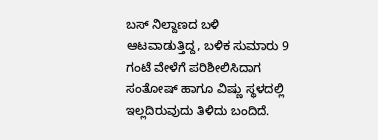ಬಸ್ ನಿಲ್ದಾಣದ ಬಳಿ ಆಟವಾಡುತ್ತಿದ್ದ, ಬಳಿಕ ಸುಮಾರು 9 ಗಂಟೆ ವೇಳೆಗೆ ಪರಿಶೀಲಿಸಿದಾಗ ಸಂತೋಷ್ ಹಾಗೂ ವಿಷ್ಣು ಸ್ಥಳದಲ್ಲಿ ಇಲ್ಲದಿರುವುದು ತಿಳಿದು ಬಂದಿದೆ.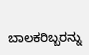ಬಾಲಕರಿಬ್ಬರನ್ನು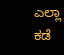ಎಲ್ಲಾ ಕಡೆ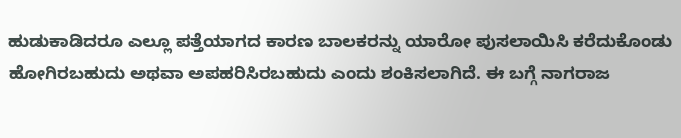ಹುಡುಕಾಡಿದರೂ ಎಲ್ಲೂ ಪತ್ತೆಯಾಗದ ಕಾರಣ ಬಾಲಕರನ್ನು ಯಾರೋ ಪುಸಲಾಯಿಸಿ ಕರೆದುಕೊಂಡು ಹೋಗಿರಬಹುದು ಅಥವಾ ಅಪಹರಿಸಿರಬಹುದು ಎಂದು ಶಂಕಿಸಲಾಗಿದೆ. ಈ ಬಗ್ಗೆ ನಾಗರಾಜ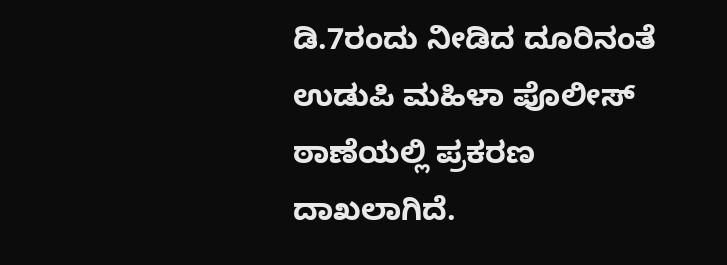ಡಿ.7ರಂದು ನೀಡಿದ ದೂರಿನಂತೆ ಉಡುಪಿ ಮಹಿಳಾ ಪೊಲೀಸ್ ಠಾಣೆಯಲ್ಲಿ ಪ್ರಕರಣ ದಾಖಲಾಗಿದೆ.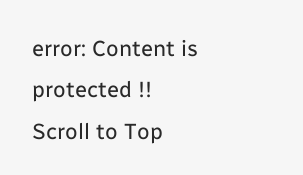error: Content is protected !!
Scroll to Top